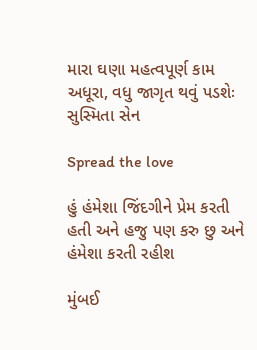મારા ઘણા મહત્વપૂર્ણ કામ અધૂરા, વધુ જાગૃત થવું પડશેઃ સુસ્મિતા સેન

Spread the love

હું હંમેશા જિંદગીને પ્રેમ કરતી હતી અને હજુ પણ કરુ છુ અને હંમેશા કરતી રહીશ

મુંબઈ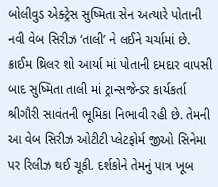બોલીવુડ એક્ટ્રેસ સુષ્મિતા સેન અત્યારે પોતાની નવી વેબ સિરીઝ ‘તાલી’ ને લઈને ચર્ચામાં છે. ક્રાઈમ થ્રિલર શો આર્યા માં પોતાની દમદાર વાપસી બાદ સુષ્મિતા તાલી માં ટ્રાન્સજેન્ડર કાર્યકર્તા શ્રીગૌરી સાવંતની ભૂમિકા નિભાવી રહી છે. તેમની આ વેબ સિરીઝ ઓટીટી પ્લેટફોર્મ જીઓ સિનેમા પર રિલીઝ થઈ ચૂકી. દર્શકોને તેમનું પાત્ર ખૂબ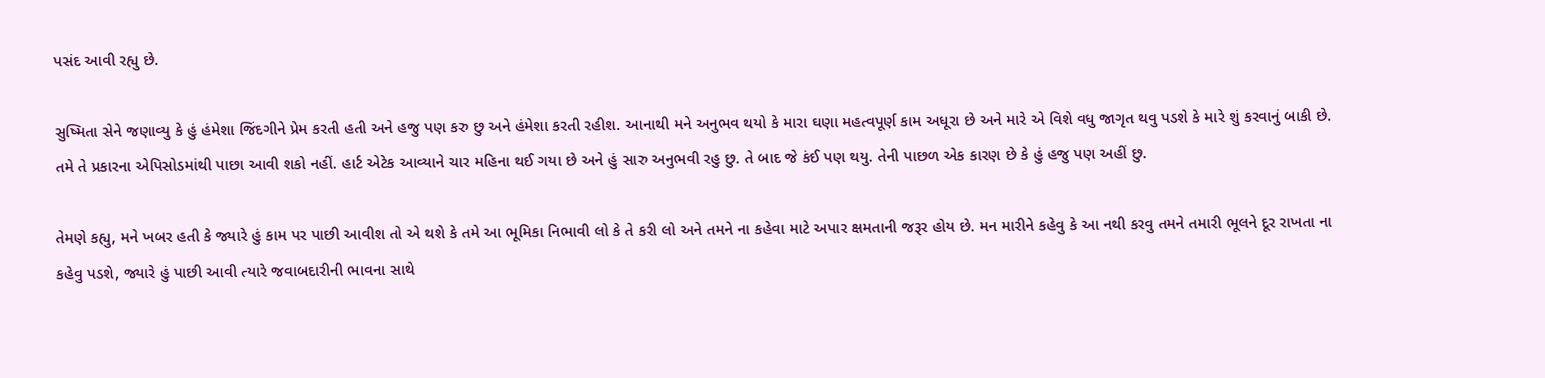પસંદ આવી રહ્યુ છે.

સુષ્મિતા સેને જણાવ્યુ કે હું હંમેશા જિંદગીને પ્રેમ કરતી હતી અને હજુ પણ કરુ છુ અને હંમેશા કરતી રહીશ. આનાથી મને અનુભવ થયો કે મારા ઘણા મહત્વપૂર્ણ કામ અધૂરા છે અને મારે એ વિશે વધુ જાગૃત થવુ પડશે કે મારે શું કરવાનું બાકી છે. તમે તે પ્રકારના એપિસોડમાંથી પાછા આવી શકો નહીં. હાર્ટ એટેક આવ્યાને ચાર મહિના થઈ ગયા છે અને હું સારુ અનુભવી રહુ છુ. તે બાદ જે કંઈ પણ થયુ. તેની પાછળ એક કારણ છે કે હું હજુ પણ અહીં છુ.

તેમણે કહ્યુ, મને ખબર હતી કે જ્યારે હું કામ પર પાછી આવીશ તો એ થશે કે તમે આ ભૂમિકા નિભાવી લો કે તે કરી લો અને તમને ના કહેવા માટે અપાર ક્ષમતાની જરૂર હોય છે. મન મારીને કહેવુ કે આ નથી કરવુ તમને તમારી ભૂલને દૂર રાખતા ના કહેવુ પડશે, જ્યારે હું પાછી આવી ત્યારે જવાબદારીની ભાવના સાથે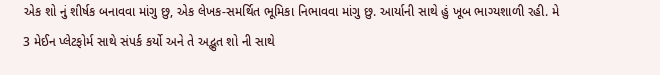એક શો નું શીર્ષક બનાવવા માંગુ છુ, એક લેખક-સમર્થિત ભૂમિકા નિભાવવા માંગુ છુ. આર્યાની સાથે હું ખૂબ ભાગ્યશાળી રહી. મે 3 મેઈન પ્લેટફોર્મ સાથે સંપર્ક કર્યો અને તે અદ્ભુત શો ની સાથે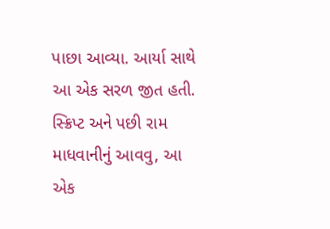પાછા આવ્યા. આર્યા સાથે આ એક સરળ જીત હતી. સ્ક્રિપ્ટ અને પછી રામ માધવાનીનું આવવુ, આ એક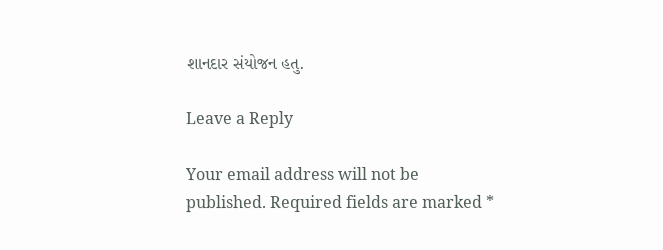શાનદાર સંયોજન હતુ.

Leave a Reply

Your email address will not be published. Required fields are marked *